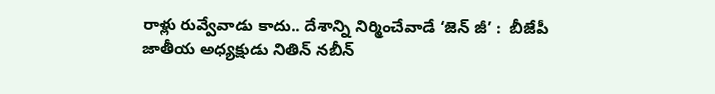రాళ్లు రువ్వేవాడు కాదు.. దేశాన్ని నిర్మించేవాడే ‘జెన్ జీ’ :  బీజేపీ జాతీయ అధ్యక్షుడు నితిన్ నబీన్‍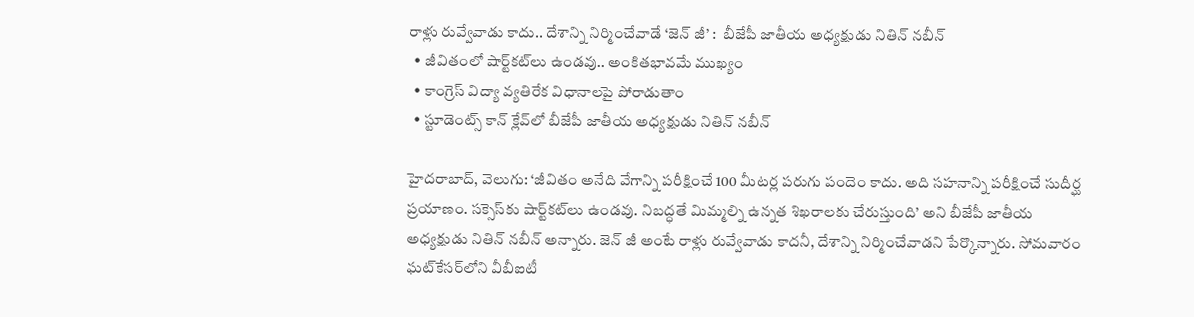రాళ్లు రువ్వేవాడు కాదు.. దేశాన్ని నిర్మించేవాడే ‘జెన్ జీ’ :  బీజేపీ జాతీయ అధ్యక్షుడు నితిన్ నబీన్‍
  • జీవితంలో షార్ట్‌‌‌‌కట్‌‌‌‌లు ఉండవు.. అంకితభావమే ముఖ్యం
  • కాంగ్రెస్ విద్యా వ్యతిరేక విధానాలపై పోరాడుతాం
  • స్టూడెంట్స్ కాన్ క్లేవ్‌‌‌‌లో బీజేపీ జాతీయ అధ్యక్షుడు నితిన్ నబీన్‍

హైదరాబాద్, వెలుగు: ‘జీవితం అనేది వేగాన్ని పరీక్షించే 100 మీటర్ల పరుగు పందెం కాదు. అది సహనాన్ని పరీక్షించే సుదీర్ఘ ప్రయాణం. సక్సెస్‌‌‌‌కు షార్ట్‌‌‌‌కట్‌‌‌‌లు ఉండవు. నిబద్ధతే మిమ్మల్ని ఉన్నత శిఖరాలకు చేరుస్తుంది’ అని బీజేపీ జాతీయ అధ్యక్షుడు నితిన్ నబీన్‍ అన్నారు. జెన్ జీ అంటే రాళ్లు రువ్వేవాడు కాదనీ, దేశాన్ని నిర్మించేవాడని పేర్కొన్నారు. సోమవారం ఘట్‌‌‌‌కేసర్‌‌‌‌‌‌‌‌లోని వీబీఐటీ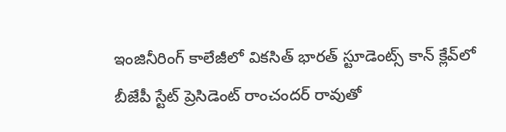ఇంజినీరింగ్ కాలేజీలో వికసిత్ భారత్ స్టూడెంట్స్ కాన్ క్లేవ్‌‌‌‌లో బీజేపీ స్టేట్ ప్రెసిడెంట్ రాంచందర్ రావుతో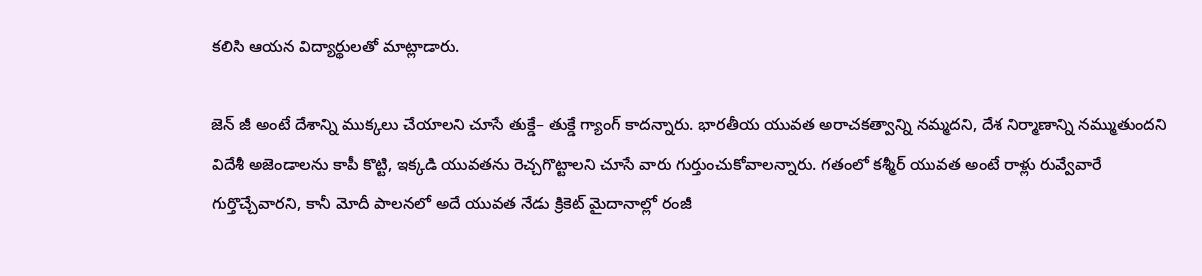కలిసి ఆయన విద్యార్థులతో మాట్లాడారు.

జెన్‌‌‌‌ జీ అంటే దేశాన్ని ముక్కలు చేయాలని చూసే తుక్డే– తుక్డే గ్యాంగ్ కాదన్నారు. భారతీయ యువత అరాచకత్వాన్ని నమ్మదని, దేశ నిర్మాణాన్ని నమ్ముతుందని విదేశీ అజెండాలను కాపీ కొట్టి, ఇక్కడి యువతను రెచ్చగొట్టాలని చూసే వారు గుర్తుంచుకోవాలన్నారు. గతంలో కశ్మీర్ యువత అంటే రాళ్లు రువ్వేవారే గుర్తొచ్చేవారని, కానీ మోదీ పాలనలో అదే యువత నేడు క్రికెట్ మైదానాల్లో రంజీ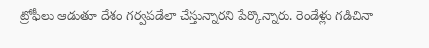ట్రోఫీలు ఆడుతూ దేశం గర్వపడేలా చేస్తున్నారని పేర్కొన్నారు. రెండేళ్లు గడిచినా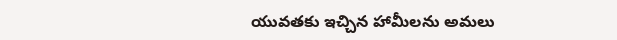యువతకు ఇచ్చిన హామీలను అమలు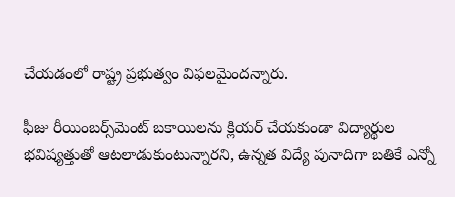చేయడంలో రాష్ట్ర ప్రభుత్వం విఫలమైందన్నారు.

ఫీజు రీయింబర్స్‌‌‌‌మెంట్ బకాయిలను క్లియర్ చేయకుండా విద్యార్థుల భవిష్యత్తుతో ఆటలాడుకుంటున్నారని, ఉన్నత విద్యే పునాదిగా బతికే ఎన్నో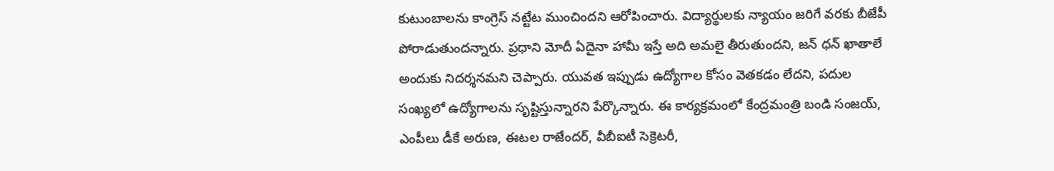కుటుంబాలను కాంగ్రెస్ నట్టేట ముంచిందని ఆరోపించారు. విద్యార్థులకు న్యాయం జరిగే వరకు బీజేపీ పోరాడుతుందన్నారు. ప్రధాని మోదీ ఏదైనా హామీ ఇస్తే అది అమలై తీరుతుందని, జన్ ధన్ ఖాతాలే అందుకు నిదర్శనమని చెప్పారు. యువత ఇప్పుడు ఉద్యోగాల కోసం వెతకడం లేదని, పదుల సంఖ్యలో ఉద్యోగాలను సృష్టిస్తున్నారని పేర్కొన్నారు. ఈ కార్యక్రమంలో కేంద్రమంత్రి బండి సంజయ్, ఎంపీలు డీకే అరుణ, ఈటల రాజేందర్, వీబీఐటీ సెక్రెటరీ,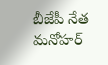బీజేపీ నేత మనోహర్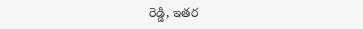రెడ్డి, ఇతర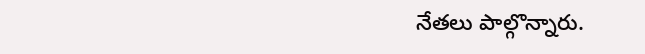నేతలు పాల్గొన్నారు.